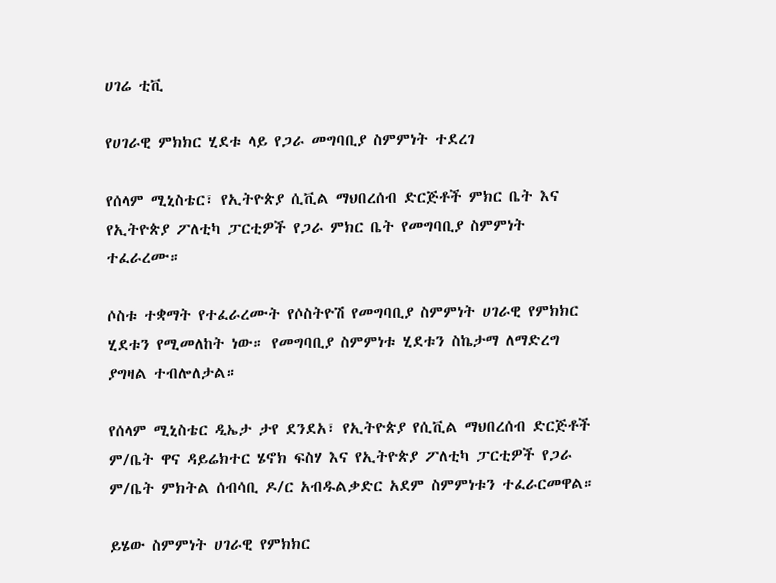ሀገሬ ቲቪ

የሀገራዊ ምክክር ሂደቱ ላይ የጋራ መግባቢያ ስምምነት ተደረገ

የሰላም ሚኒስቴር፣ የኢትዮጵያ ሲቪል ማህበረሰብ ድርጅቶች ምክር ቤት እና የኢትዮጵያ ፖለቲካ ፓርቲዎች የጋራ ምክር ቤት የመግባቢያ ስምምነት ተፈራረሙ።

ሶስቱ ተቋማት የተፈራረሙት የሶስትዮሽ የመግባቢያ ስምምነት ሀገራዊ የምክክር ሂደቱን የሚመለከት ነው። የመግባቢያ ስምምነቱ ሂደቱን ስኬታማ ለማድረግ ያግዛል ተብሎለታል።

የሰላም ሚኒስቴር ዲኤታ ታየ ደንደአ፣ የኢትዮጵያ የሲቪል ማህበረሰብ ድርጅቶች ም/ቤት ዋና ዳይሬክተር ሄኖክ ፍስሃ እና የኢትዮጵያ ፖለቲካ ፓርቲዎች የጋራ ም/ቤት ምክትል ሰብሳቢ ዶ/ር አብዱልቃድር አደም ስምምነቱን ተፈራርመዋል።

ይሄው ስምምነት ሀገራዊ የምክክር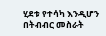ሂደቱ የተሳካ እንዲሆን በትብብር መስራት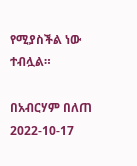የሚያስችል ነው ተብሏል።

በአብርሃም በለጠ
2022-10-17